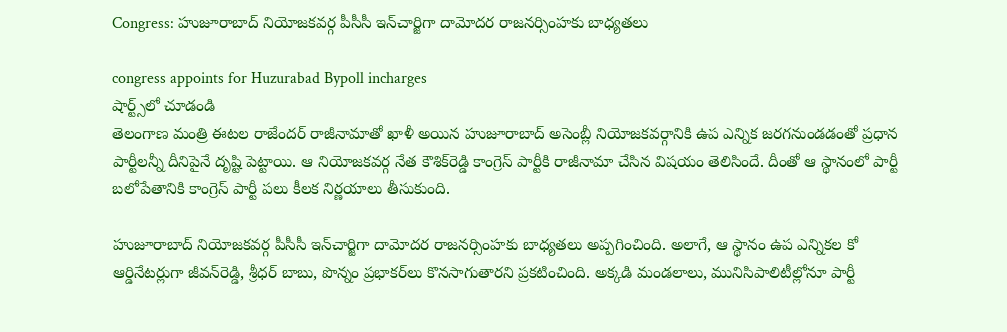Congress: హుజూరాబాద్ నియోజకవర్గ పీసీసీ ఇన్‌చార్జిగా దామోదర రాజనర్సింహకు బాధ్యతలు

congress appoints for Huzurabad Bypoll incharges
షార్ట్స్‌లో చూడండి
తెలంగాణ మంత్రి ఈట‌ల రాజేంద‌ర్ రాజీనామాతో ఖాళీ అయిన హుజూరాబాద్ అసెంబ్లీ నియోజకవర్గానికి ఉప ఎన్నిక జ‌ర‌గ‌నుండ‌డంతో ప్ర‌ధాన పార్టీల‌న్నీ దీనిపైనే దృష్టి పెట్టాయి. ఆ నియోజకవర్గ నేత కౌశిక్‌రెడ్డి కాంగ్రెస్ పార్టీకి రాజీనామా చేసిన విష‌యం తెలిసిందే. దీంతో ఆ స్థానంలో పార్టీ బ‌లోపేతానికి కాంగ్రెస్ పార్టీ ప‌లు కీల‌క నిర్ణ‌యాలు తీసుకుంది.

హుజూరాబాద్ నియోజకవర్గ పీసీసీ ఇన్‌చార్జిగా దామోదర రాజనర్సింహకు బాధ్యతలు అప్పగించింది. అలాగే, ఆ స్థానం ఉప‌ ఎన్నికల కో ఆర్డినేట‌ర్లుగా జీవన్‌రెడ్డి, శ్రీధర్ బాబు, పొన్నం ప్రభాకర్‌లు కొన‌సాగుతార‌ని ప్ర‌క‌టించింది. అక్క‌డి మండలాలు, మునిసిపాలిటీల్లోనూ పార్టీ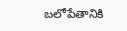బ‌లోపేతానికి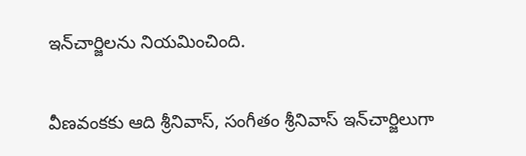ఇన్‌చార్జిలను నియమించింది.

వీణవంకకు ఆది శ్రీనివాస్, సంగీతం శ్రీనివాస్ ఇన్‌చార్జిలుగా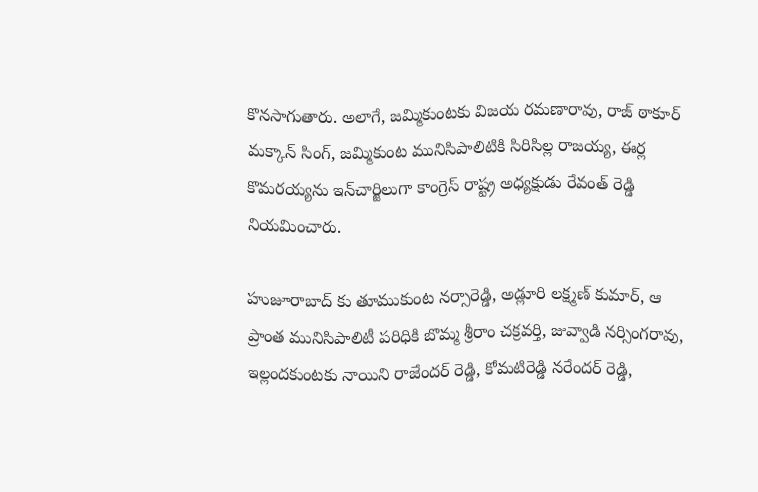కొన‌సాగుతారు. అలాగే, జమ్మికుంటకు విజయ రమణారావు, రాజ్ ఠాకూర్ మక్కాన్ సింగ్, జమ్మికుంట మునిసిపాలిటికి సిరిసిల్ల రాజయ్య, ఈర్ల కొమరయ్యను ఇన్‌చార్జిలుగా కాంగ్రెస్ రాష్ట్ర అధ్య‌క్షుడు రేవంత్ రెడ్డి నియ‌మించారు.

హుజూరాబాద్ కు తూముకుంట నర్సారెడ్డి, అడ్లూరి లక్ష్మణ్ కుమార్‌, ఆ ప్రాంత మునిసిపాలిటీ ప‌రిధికి బొమ్మ శ్రీరాం చక్రవర్తి, జువ్వాడి నర్సింగరావు, ఇల్లందకుంటకు నాయిని రాజేందర్ రెడ్డి, కోమటిరెడ్డి నరేందర్ రెడ్డి,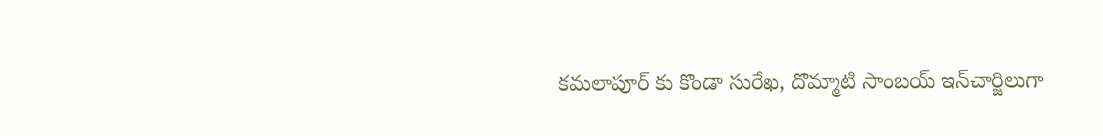కమలాపూర్ కు కొండా సురేఖ, దొమ్మాటి సాంబయ్ ఇన్‌చార్జిలుగా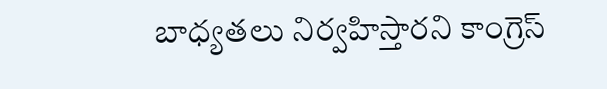బాధ్య‌త‌లు నిర్వ‌హిస్తార‌ని కాంగ్రెస్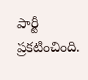పార్టీ ప్ర‌క‌టించింది.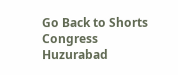Go Back to Shorts
Congress
Huzurabad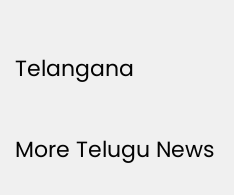Telangana

More Telugu News